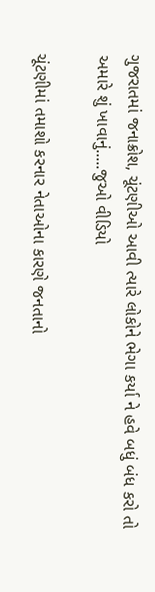ગુજરાતમાં જનાક્રોશ, ચૂંટણીઓ આવી ત્યારે લોકોને ભેગા કર્યા ને હવે બધું બંધ કરો તો અમારે શું ખાવાનું.....જુઓ વીડિયો

ચૂંટણીમાં તમાશો કરનાર નેતાઓના કારણે જનતાનો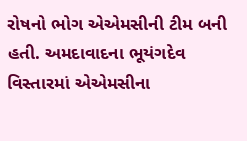રોષનો ભોગ એએમસીની ટીમ બની હતી. અમદાવાદના ભૂયંગદેવ વિસ્તારમાં એએમસીના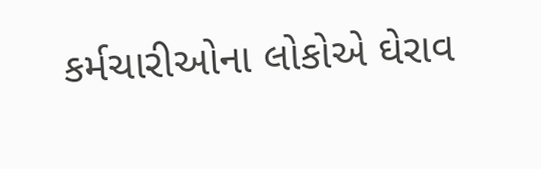કર્મચારીઓના લોકોએ ઘેરાવ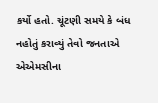કર્યો હતો. ચૂંટણી સમયે કે બંધ નહોતું કરાવ્યું તેવો જનતાએ એએમસીના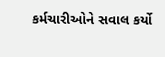કર્મચારીઓને સવાલ કર્યો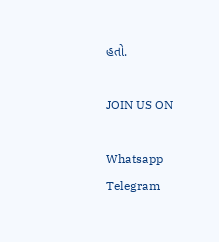હતો.

JOIN US ON

Whatsapp
Telegram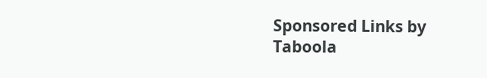Sponsored Links by Taboola